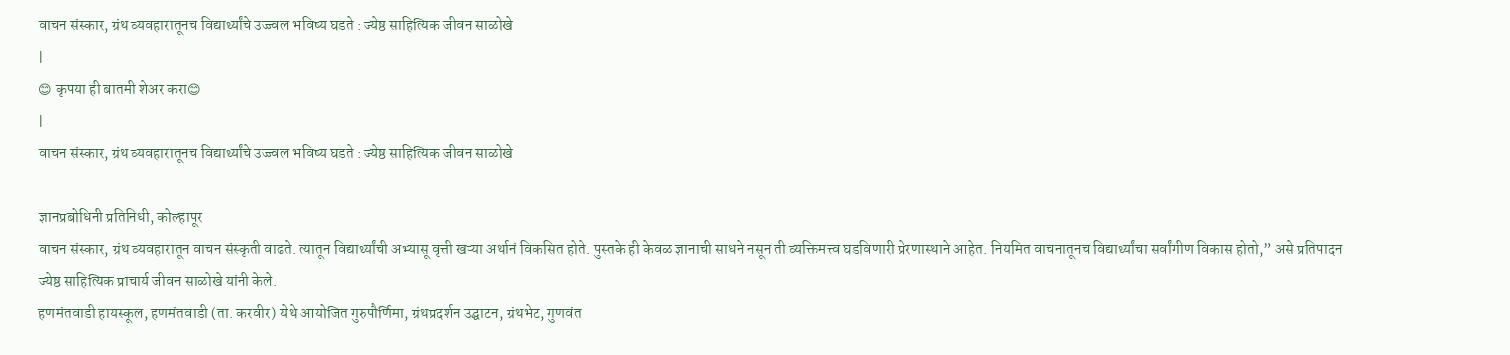वाचन संस्कार, ग्रंथ व्यवहारातूनच विद्यार्थ्यांचे उज्ज्वल भविष्य घडते : ज्येष्ठ साहित्यिक जीवन साळोखे
|
😊 कृपया ही बातमी शेअर करा😊
|
वाचन संस्कार, ग्रंथ व्यवहारातूनच विद्यार्थ्यांचे उज्ज्वल भविष्य घडते : ज्येष्ठ साहित्यिक जीवन साळोखे

ज्ञानप्रबोधिनी प्रतिनिधी, कोल्हापूर
वाचन संस्कार, ग्रंथ व्यवहारातून वाचन संस्कृती वाढते. त्यातून विद्यार्थ्यांची अभ्यासू वृत्ती खऱ्या अर्थानं विकसित होते. पुस्तके ही केवळ ज्ञानाची साधने नसून ती व्यक्तिमत्त्व घडविणारी प्रेरणास्थाने आहेत. नियमित वाचनातूनच विद्यार्थ्यांचा सर्वांगीण विकास होतो,” असे प्रतिपादन ज्येष्ठ साहित्यिक प्राचार्य जीवन साळोखे यांनी केले.
हणमंतवाडी हायस्कूल, हणमंतवाडी (ता. करवीर) येथे आयोजित गुरुपौर्णिमा, ग्रंथप्रदर्शन उद्घाटन, ग्रंथभेट, गुणवंत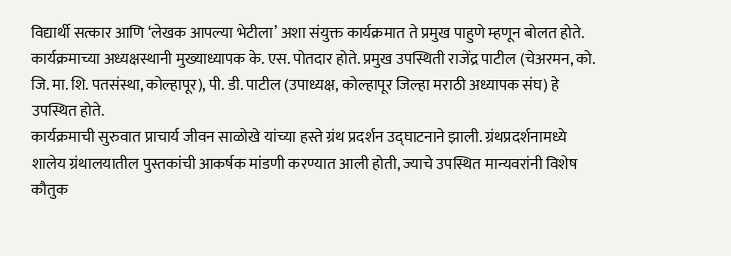विद्यार्थी सत्कार आणि ‘लेखक आपल्या भेटीला’ अशा संयुक्त कार्यक्रमात ते प्रमुख पाहुणे म्हणून बोलत होते. कार्यक्रमाच्या अध्यक्षस्थानी मुख्याध्यापक के. एस. पोतदार होते. प्रमुख उपस्थिती राजेंद्र पाटील (चेअरमन, को. जि. मा. शि. पतसंस्था, कोल्हापूर), पी. डी. पाटील (उपाध्यक्ष, कोल्हापूर जिल्हा मराठी अध्यापक संघ) हे उपस्थित होते.
कार्यक्रमाची सुरुवात प्राचार्य जीवन साळोखे यांच्या हस्ते ग्रंथ प्रदर्शन उद्घाटनाने झाली. ग्रंथप्रदर्शनामध्ये शालेय ग्रंथालयातील पुस्तकांची आकर्षक मांडणी करण्यात आली होती, ज्याचे उपस्थित मान्यवरांनी विशेष कौतुक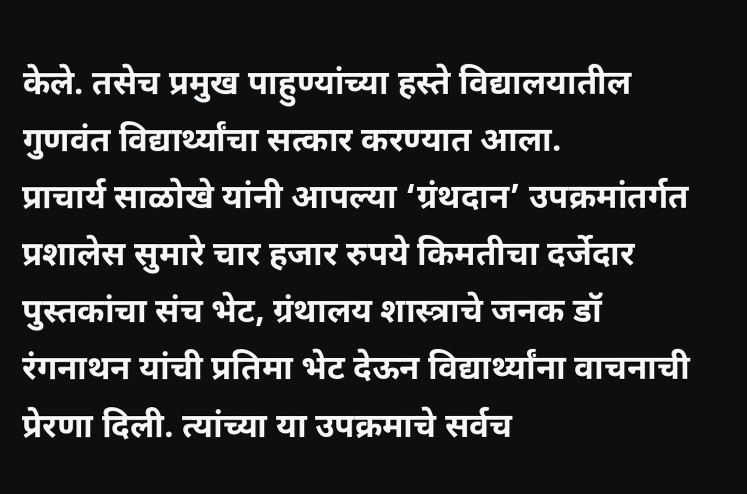केले. तसेच प्रमुख पाहुण्यांच्या हस्ते विद्यालयातील गुणवंत विद्यार्थ्यांचा सत्कार करण्यात आला.
प्राचार्य साळोखे यांनी आपल्या ‘ग्रंथदान’ उपक्रमांतर्गत प्रशालेस सुमारे चार हजार रुपये किमतीचा दर्जेदार पुस्तकांचा संच भेट, ग्रंथालय शास्त्राचे जनक डॉ रंगनाथन यांची प्रतिमा भेट देऊन विद्यार्थ्यांना वाचनाची प्रेरणा दिली. त्यांच्या या उपक्रमाचे सर्वच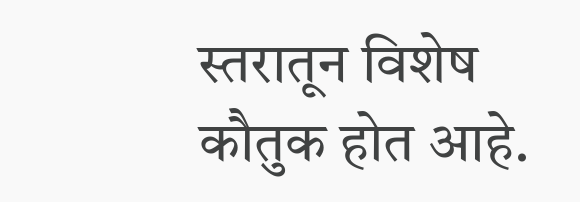स्तरातून विशेष कौतुक होत आहे.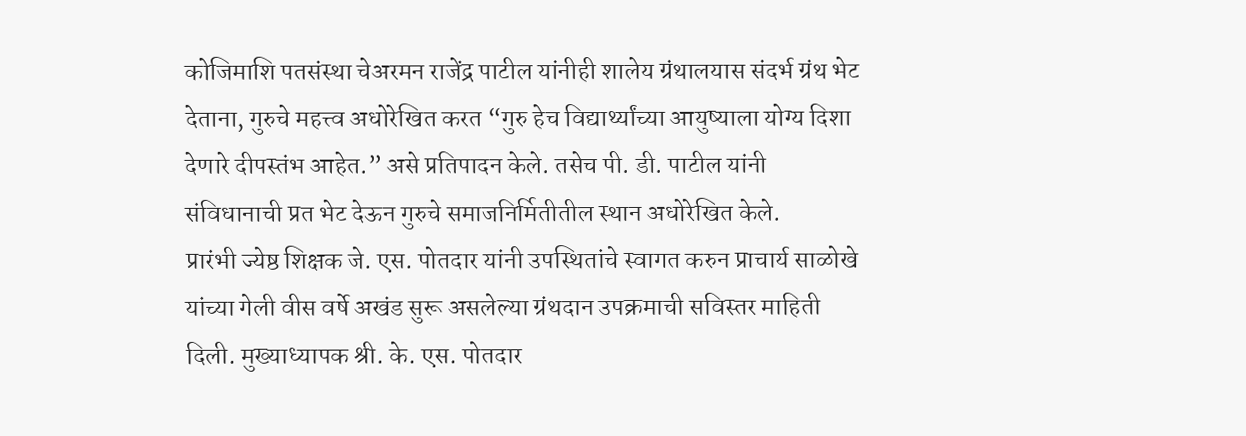कोजिमाशि पतसंस्था चेअरमन राजेंद्र पाटील यांनीही शालेय ग्रंथालयास संदर्भ ग्रंथ भेट देताना, गुरुचे महत्त्व अधोरेखित करत “गुरु हेच विद्यार्थ्यांच्या आयुष्याला योग्य दिशा देणारे दीपस्तंभ आहेत.” असे प्रतिपादन केले. तसेच पी. डी. पाटील यांनी संविधानाची प्रत भेट देऊन गुरुचे समाजनिर्मितीतील स्थान अधोरेखित केले.
प्रारंभी ज्येष्ठ शिक्षक जे. एस. पोतदार यांनी उपस्थितांचे स्वागत करुन प्राचार्य साळोखे यांच्या गेली वीस वर्षे अखंड सुरू असलेल्या ग्रंथदान उपक्रमाची सविस्तर माहिती दिली. मुख्याध्यापक श्री. के. एस. पोतदार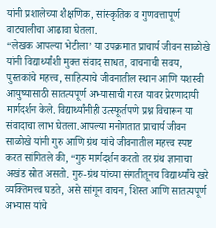यांनी प्रशालेच्या शैक्षणिक, सांस्कृतिक व गुणवत्तापूर्ण वाटचालीचा आढावा घेतला.
“लेखक आपल्या भेटीला’ या उपक्रमात प्राचार्य जीवन साळोखे यांनी विद्यार्थ्यांशी मुक्त संवाद साधत, वाचनाची सवय, पुस्तकांचे महत्त्व, साहित्याचे जीवनातील स्थान आणि यशस्वी आयुष्यासाठी सातत्यपूर्ण अभ्यासाची गरज यावर प्रेरणादायी मार्गदर्शन केले. विद्यार्थ्यांनीही उत्स्फूर्तपणे प्रश्न विचारून या संवादाचा लाभ घेतला.आपल्या मनोगतात प्राचार्य जीवन साळोखे यांनी गुरु आणि ग्रंथ यांचे जीवनातील महत्त्व स्पष्ट करत सांगितले की, “गुरु मार्गदर्शन करतो तर ग्रंथ ज्ञानाचा अखंड स्रोत असतो. गुरु-ग्रंथ यांच्या संगतीतूनच विद्यार्थ्यांचे खरे व्यक्तिमत्त्व घडते, असे सांगून वाचन, शिस्त आणि सातत्यपूर्ण अभ्यास यांचे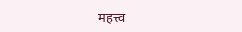महत्त्व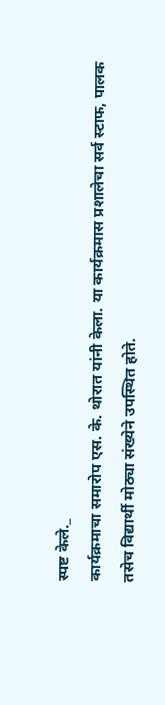स्पष्ट केले._
कार्यक्रमाचा समारोप एस. के. थोरात यांनी केला. या कार्यक्रमास प्रशालेचा सर्व स्टाफ, पालक तसेच विद्यार्थी मोठ्या संख्येने उपस्थित होते.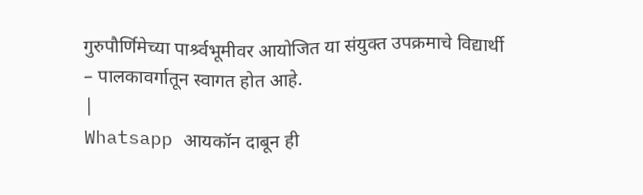गुरुपौर्णिमेच्या पार्श्र्वभूमीवर आयोजित या संयुक्त उपक्रमाचे विद्यार्थी – पालकावर्गातून स्वागत होत आहे.
|
Whatsapp आयकॉन दाबून ही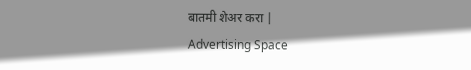बातमी शेअर करा |
Advertising Space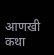आणखी कथा